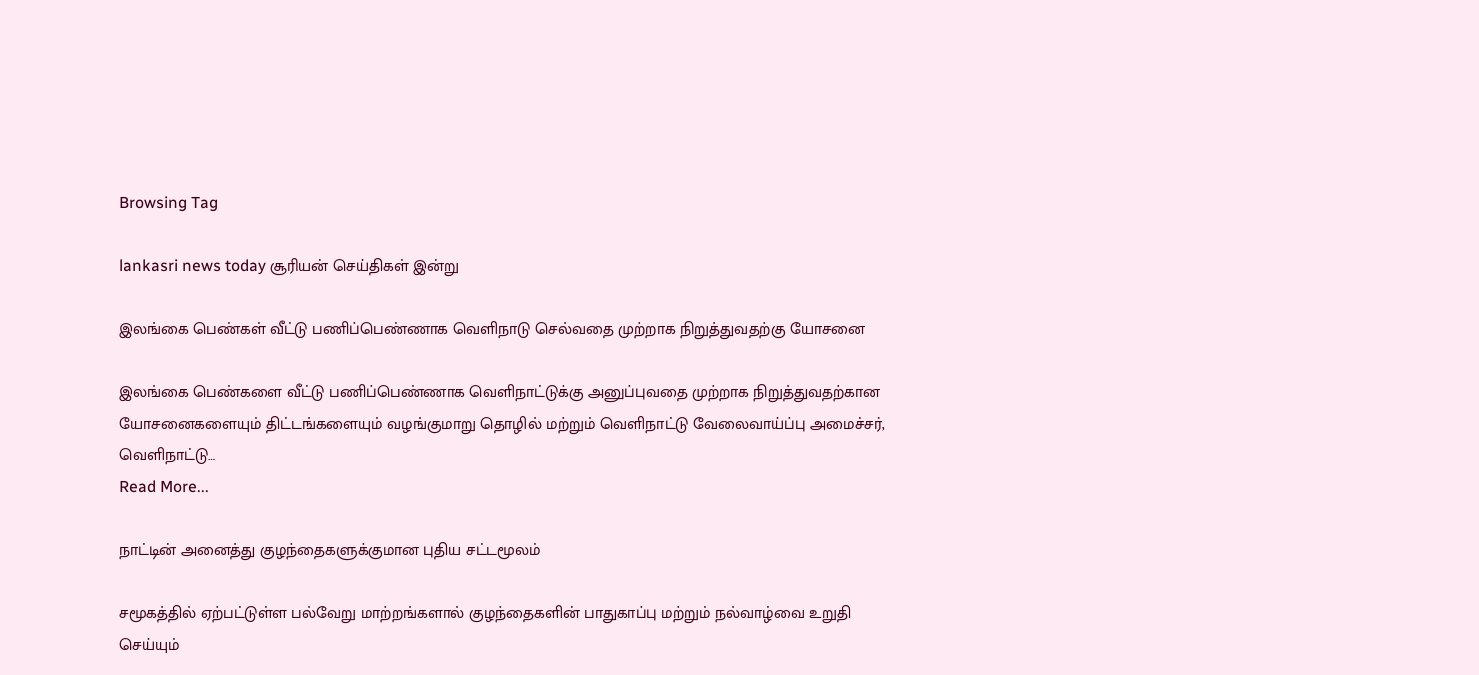Browsing Tag

lankasri news today சூரியன் செய்திகள் இன்று

இலங்கை பெண்கள் வீட்டு பணிப்பெண்ணாக வெளிநாடு செல்வதை முற்றாக நிறுத்துவதற்கு யோசனை

இலங்கை பெண்களை வீட்டு பணிப்பெண்ணாக வெளிநாட்டுக்கு அனுப்புவதை முற்றாக நிறுத்துவதற்கான யோசனைகளையும் திட்டங்களையும் வழங்குமாறு தொழில் மற்றும் வெளிநாட்டு வேலைவாய்ப்பு அமைச்சர்,  வெளிநாட்டு…
Read More...

நாட்டின் அனைத்து குழந்தைகளுக்குமான புதிய சட்டமூலம்

சமூகத்தில் ஏற்பட்டுள்ள பல்வேறு மாற்றங்களால் குழந்தைகளின் பாதுகாப்பு மற்றும் நல்வாழ்வை உறுதி செய்யும்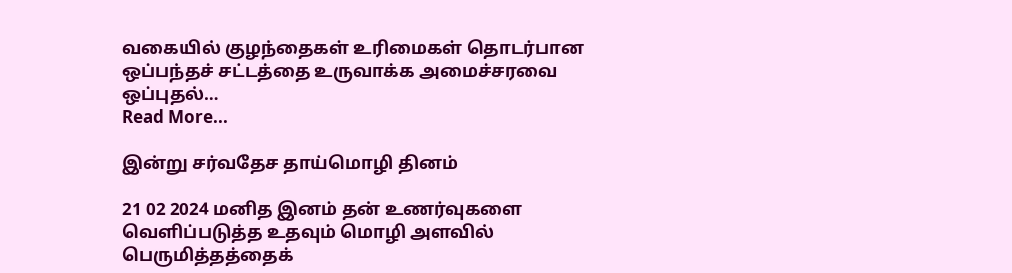வகையில் குழந்தைகள் உரிமைகள் தொடர்பான ஒப்பந்தச் சட்டத்தை உருவாக்க அமைச்சரவை ஒப்புதல்…
Read More...

இன்று சர்வதேச தாய்மொழி தினம்

21 02 2024 மனித இனம் தன் உணர்வுகளை வெளிப்படுத்த உதவும் மொழி அளவில் பெருமித்தத்தைக்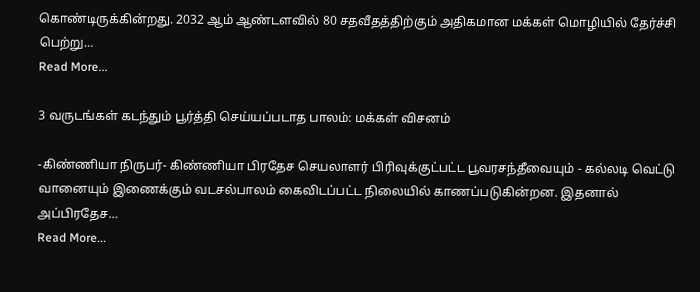கொண்டிருக்கின்றது. 2032 ஆம் ஆண்டளவில் 80 சதவீதத்திற்கும் அதிகமான மக்கள் மொழியில் தேர்ச்சி பெற்று…
Read More...

3 வருடங்கள் கடந்தும் பூர்த்தி செய்யப்படாத பாலம்: மக்கள் விசனம்

-கிண்ணியா நிருபர்- கிண்ணியா பிரதேச செயலாளர் பிரிவுக்குட்பட்ட பூவரசந்தீவையும் - கல்லடி வெட்டு வானையும் இணைக்கும் வடசல்பாலம் கைவிடப்பட்ட நிலையில் காணப்படுகின்றன. இதனால் அப்பிரதேச…
Read More...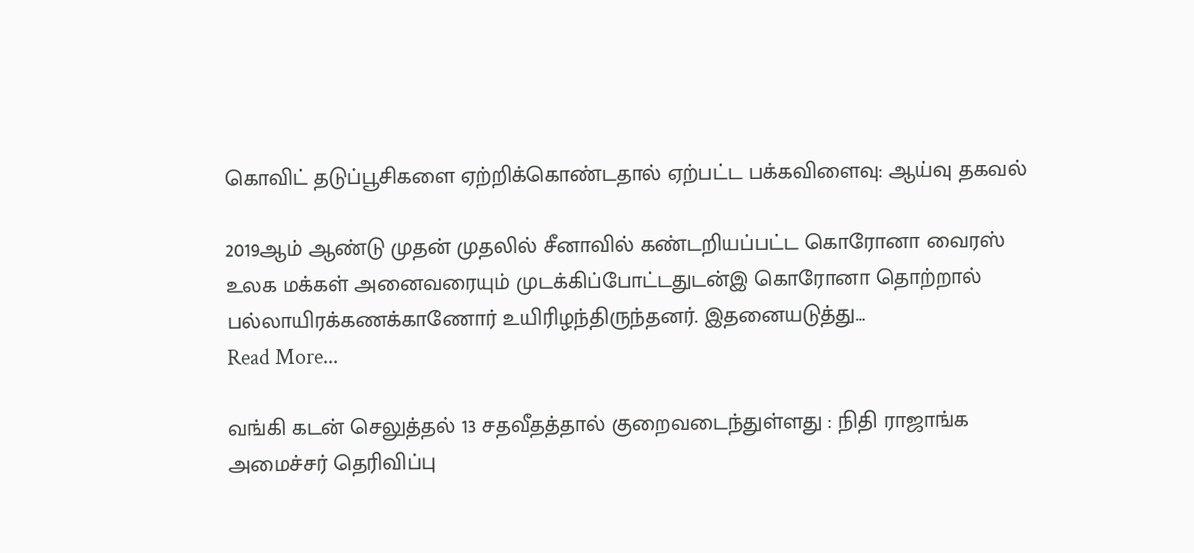கொவிட் தடுப்பூசிகளை ஏற்றிக்கொண்டதால் ஏற்பட்ட பக்கவிளைவு: ஆய்வு தகவல்

2019ஆம் ஆண்டு முதன் முதலில் சீனாவில் கண்டறியப்பட்ட கொரோனா வைரஸ் உலக மக்கள் அனைவரையும் முடக்கிப்போட்டதுடன்இ கொரோனா தொற்றால் பல்லாயிரக்கணக்காணோர் உயிரிழந்திருந்தனர். இதனையடுத்து…
Read More...

வங்கி கடன் செலுத்தல் 13 சதவீதத்தால் குறைவடைந்துள்ளது : நிதி ராஜாங்க அமைச்சர் தெரிவிப்பு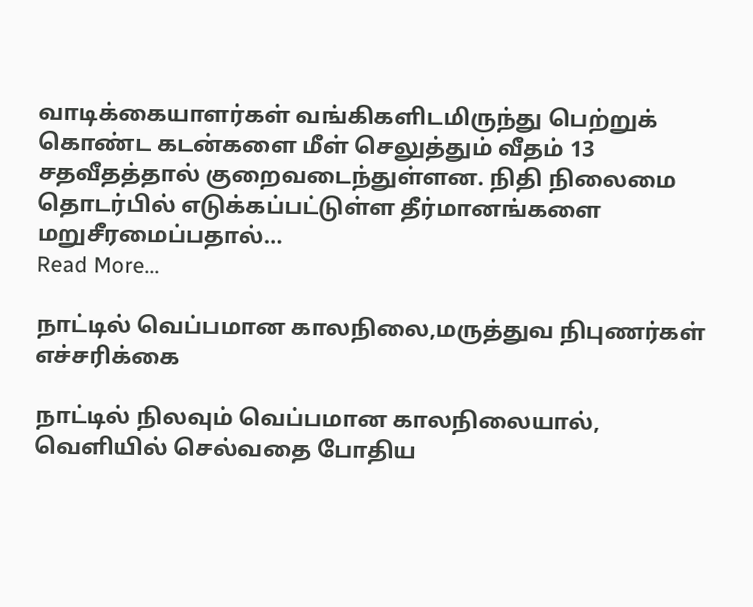வாடிக்கையாளர்கள் வங்கிகளிடமிருந்து பெற்றுக் கொண்ட கடன்களை மீள் செலுத்தும் வீதம் 13 சதவீதத்தால் குறைவடைந்துள்ளன. நிதி நிலைமை தொடர்பில் எடுக்கப்பட்டுள்ள தீர்மானங்களை மறுசீரமைப்பதால்…
Read More...

நாட்டில் வெப்பமான காலநிலை,மருத்துவ நிபுணர்கள் எச்சரிக்கை

நாட்டில் நிலவும் வெப்பமான காலநிலையால், வெளியில் செல்வதை போதிய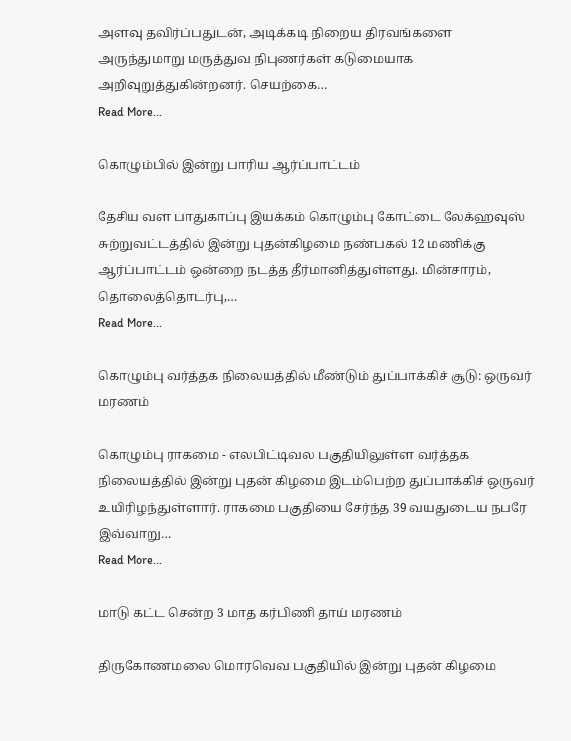அளவு தவிர்ப்பதுடன், அடிக்கடி நிறைய திரவங்களை அருந்துமாறு மருத்துவ நிபுணர்கள் கடுமையாக அறிவுறுத்துகின்றனர். செயற்கை…
Read More...

கொழும்பில் இன்று பாரிய ஆர்ப்பாட்டம்

தேசிய வள பாதுகாப்பு இயக்கம் கொழும்பு கோட்டை லேக்ஹவுஸ் சுற்றுவட்டத்தில் இன்று புதன்கிழமை நண்பகல் 12 மணிக்கு ஆர்ப்பாட்டம் ஒன்றை நடத்த தீர்மானித்துள்ளது. மின்சாரம், தொலைத்தொடர்பு,…
Read More...

கொழும்பு வர்த்தக நிலையத்தில் மீண்டும் துப்பாக்கிச் சூடு: ஒருவர் மரணம்

கொழும்பு ராகமை - எலபிட்டிவல பகுதியிலுள்ள வர்த்தக நிலையத்தில் இன்று புதன் கிழமை இடம்பெற்ற துப்பாக்கிச் ஒருவர் உயிரிழந்துள்ளார். ராகமை பகுதியை சேர்ந்த 39 வயதுடைய நபரே இவ்வாறு…
Read More...

மாடு கட்ட சென்ற 3 மாத கர்பிணி தாய் மரணம்

திருகோணமலை மொரவெவ பகுதியில் இன்று புதன் கிழமை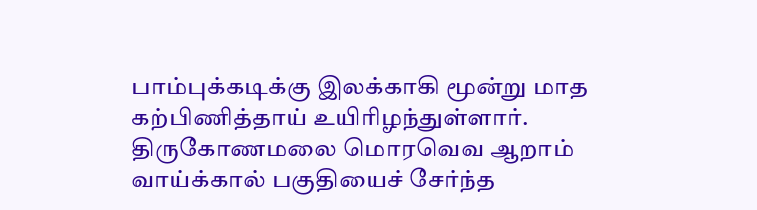பாம்புக்கடிக்கு இலக்காகி மூன்று மாத கற்பிணித்தாய் உயிரிழந்துள்ளார். திருகோணமலை மொரவெவ ஆறாம் வாய்க்கால் பகுதியைச் சேர்ந்த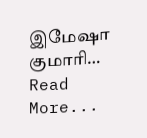இமேஷா குமாரி…
Read More...